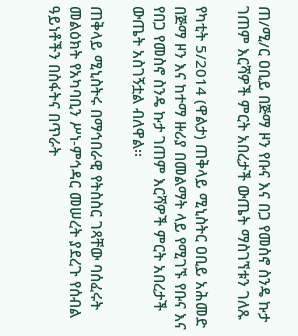ጠ/ሚ/ር ዐቢይ በጅማ ዞን የቡና እና በጋ የመስኖ ስንዴ ኩታ ገጠም እርሻዎች ምርት አበረታች ውጤት ማስገኘቱን ገለጹ

የካቲት 5/2014 (ዋልታ) ጠቅላይ ሚኒስትር ዐቢይ አሕመድ በጅማ ዞን እና ከተማ ዙሪያ በመልማት ላይ የሚገኙ የቡና እና የበጋ የመስኖ ስንዴ ኩታ ገጠም እርሻዎች ምርት አበረታች ውጤት አስገኝቷል ብለዋል፡፡

ጠቅላይ ሚኒስትሩ በማኅበራዊ የትስስር ገጻቸው ባሰፈሩት መልዕክት የአካባቢን ሥነ-ምኅዳር መሠረት ያደረጉ የሰብል ዓይነቶችን በስፋትና በጥራት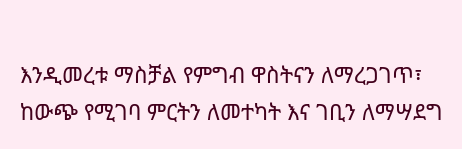እንዲመረቱ ማስቻል የምግብ ዋስትናን ለማረጋገጥ፣ ከውጭ የሚገባ ምርትን ለመተካት እና ገቢን ለማሣደግ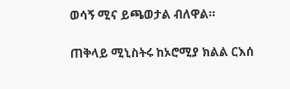ወሳኝ ሚና ይጫወታል ብለዋል።

ጠቅላይ ሚኒስትሩ ከኦሮሚያ ክልል ርእሰ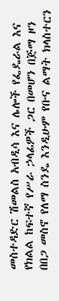መስተዳድር ሽመልስ አብዲሳ እና ሌሎች የፌዴራል እና የክልል ከፍተኛ የሥራ ኃላፊዎች ጋር በመሆን በጅማ ዞን በበጋ መስኖ የለማ ስንዴ እንዲሁም የቡና ልማት ክላስተርን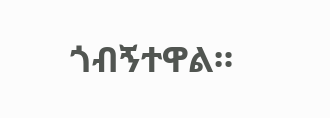ጎብኝተዋል።